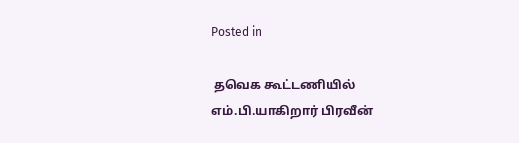Posted in

 தவெக கூட்டணியில் எம்.பி.யாகிறார் பிரவீன்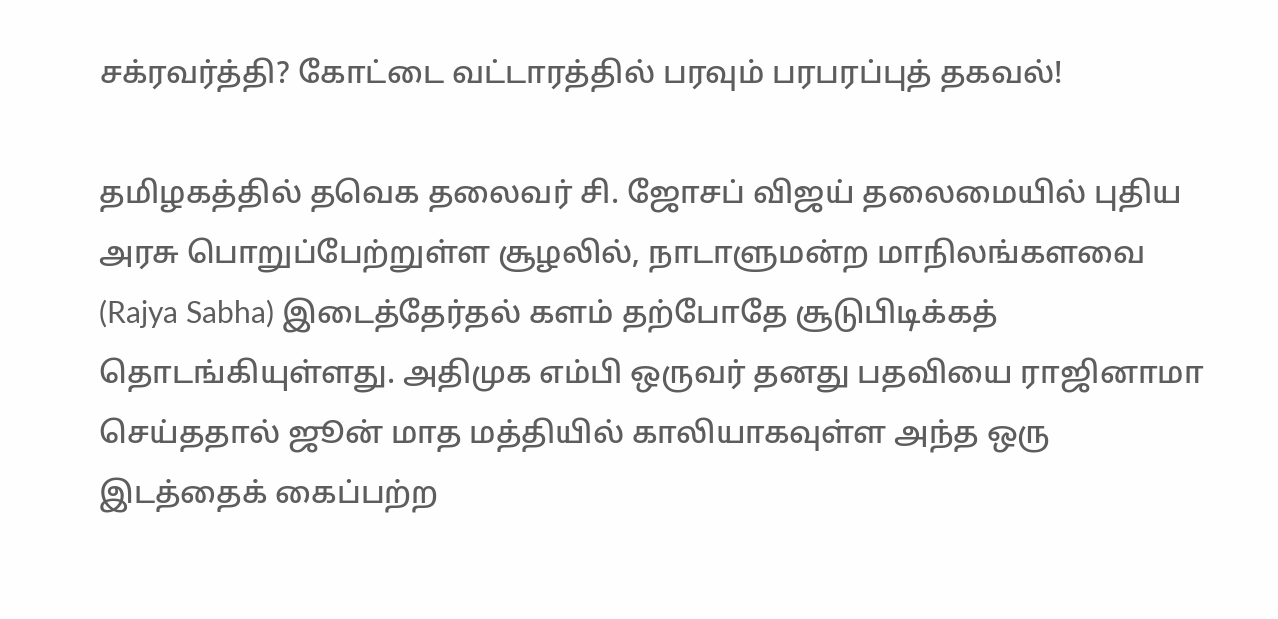சக்ரவர்த்தி? கோட்டை வட்டாரத்தில் பரவும் பரபரப்புத் தகவல்!

தமிழகத்தில் தவெக தலைவர் சி. ஜோசப் விஜய் தலைமையில் புதிய அரசு பொறுப்பேற்றுள்ள சூழலில், நாடாளுமன்ற மாநிலங்களவை (Rajya Sabha) இடைத்தேர்தல் களம் தற்போதே சூடுபிடிக்கத் தொடங்கியுள்ளது. அதிமுக எம்பி ஒருவர் தனது பதவியை ராஜினாமா செய்ததால் ஜூன் மாத மத்தியில் காலியாகவுள்ள அந்த ஒரு இடத்தைக் கைப்பற்ற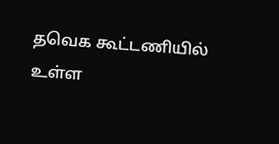தவெக கூட்டணியில் உள்ள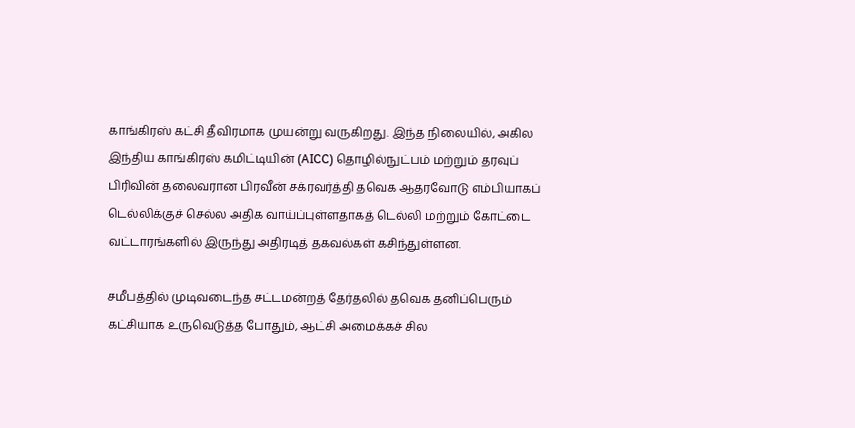காங்கிரஸ் கட்சி தீவிரமாக முயன்று வருகிறது. இந்த நிலையில், அகில இந்திய காங்கிரஸ் கமிட்டியின் (AICC) தொழில்நுட்பம் மற்றும் தரவுப் பிரிவின் தலைவரான பிரவீன் சக்ரவர்த்தி தவெக ஆதரவோடு எம்பியாகப் டெல்லிக்குச் செல்ல அதிக வாய்ப்புள்ளதாகத் டெல்லி மற்றும் கோட்டை வட்டாரங்களில் இருந்து அதிரடித் தகவல்கள் கசிந்துள்ளன.

சமீபத்தில் முடிவடைந்த சட்டமன்றத் தேர்தலில் தவெக தனிப்பெரும் கட்சியாக உருவெடுத்த போதும், ஆட்சி அமைக்கச் சில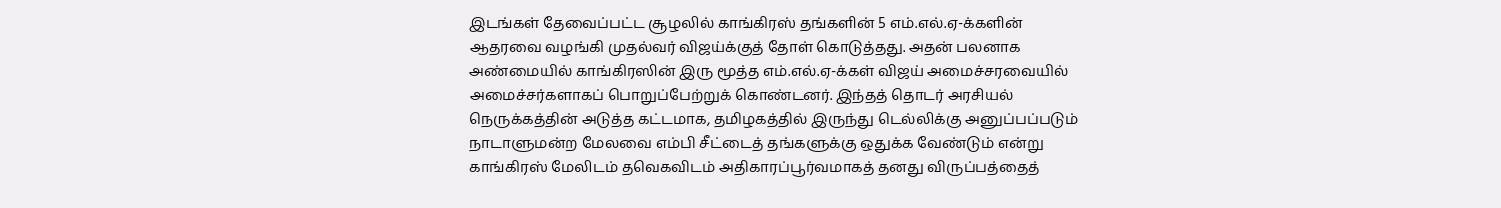இடங்கள் தேவைப்பட்ட சூழலில் காங்கிரஸ் தங்களின் 5 எம்.எல்.ஏ-க்களின் ஆதரவை வழங்கி முதல்வர் விஜய்க்குத் தோள் கொடுத்தது. அதன் பலனாக அண்மையில் காங்கிரஸின் இரு மூத்த எம்.எல்.ஏ-க்கள் விஜய் அமைச்சரவையில் அமைச்சர்களாகப் பொறுப்பேற்றுக் கொண்டனர். இந்தத் தொடர் அரசியல் நெருக்கத்தின் அடுத்த கட்டமாக, தமிழகத்தில் இருந்து டெல்லிக்கு அனுப்பப்படும் நாடாளுமன்ற மேலவை எம்பி சீட்டைத் தங்களுக்கு ஒதுக்க வேண்டும் என்று காங்கிரஸ் மேலிடம் தவெகவிடம் அதிகாரப்பூர்வமாகத் தனது விருப்பத்தைத்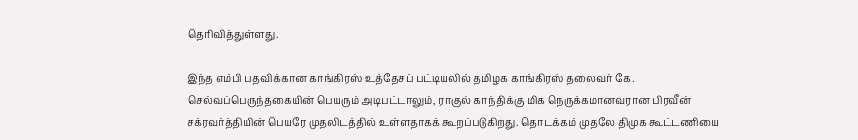தெரிவித்துள்ளது.

இந்த எம்பி பதவிக்கான காங்கிரஸ் உத்தேசப் பட்டியலில் தமிழக காங்கிரஸ் தலைவர் கே. செல்வப்பெருந்தகையின் பெயரும் அடிபட்டாலும், ராகுல் காந்திக்கு மிக நெருக்கமானவரான பிரவீன் சக்ரவர்த்தியின் பெயரே முதலிடத்தில் உள்ளதாகக் கூறப்படுகிறது. தொடக்கம் முதலே திமுக கூட்டணியை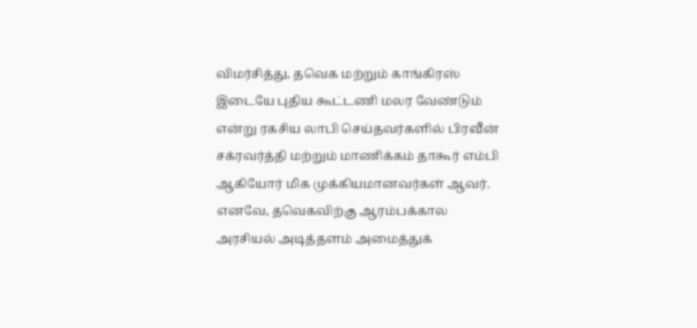விமர்சித்து, தவெக மற்றும் காங்கிரஸ் இடையே புதிய கூட்டணி மலர வேண்டும் என்று ரகசிய லாபி செய்தவர்களில் பிரவீன் சக்ரவர்த்தி மற்றும் மாணிக்கம் தாகூர் எம்பி ஆகியோர் மிக முக்கியமானவர்கள் ஆவர். எனவே, தவெகவிற்கு ஆரம்பக்கால அரசியல் அடித்தளம் அமைத்துக்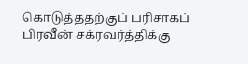கொடுத்ததற்குப் பரிசாகப் பிரவீன் சக்ரவர்த்திக்கு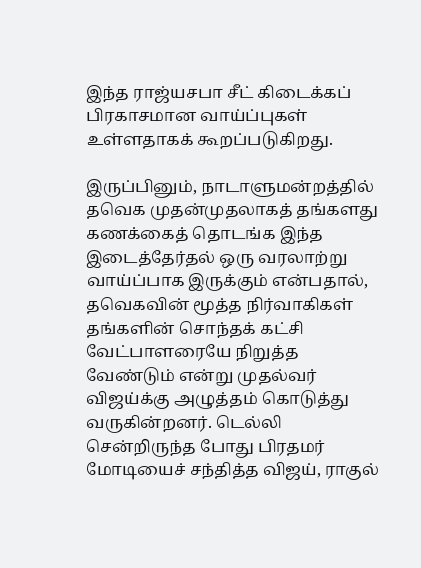இந்த ராஜ்யசபா சீட் கிடைக்கப் பிரகாசமான வாய்ப்புகள் உள்ளதாகக் கூறப்படுகிறது.

இருப்பினும், நாடாளுமன்றத்தில் தவெக முதன்முதலாகத் தங்களது கணக்கைத் தொடங்க இந்த இடைத்தேர்தல் ஒரு வரலாற்று வாய்ப்பாக இருக்கும் என்பதால், தவெகவின் மூத்த நிர்வாகிகள் தங்களின் சொந்தக் கட்சி வேட்பாளரையே நிறுத்த வேண்டும் என்று முதல்வர் விஜய்க்கு அழுத்தம் கொடுத்து வருகின்றனர். டெல்லி சென்றிருந்த போது பிரதமர் மோடியைச் சந்தித்த விஜய், ராகுல்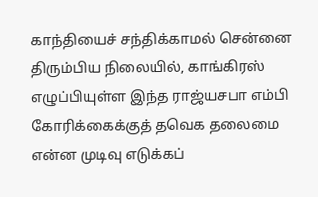காந்தியைச் சந்திக்காமல் சென்னை திரும்பிய நிலையில், காங்கிரஸ் எழுப்பியுள்ள இந்த ராஜ்யசபா எம்பி கோரிக்கைக்குத் தவெக தலைமை என்ன முடிவு எடுக்கப்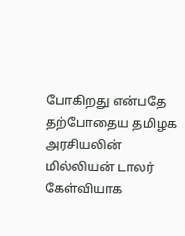போகிறது என்பதே தற்போதைய தமிழக அரசியலின் மில்லியன் டாலர் கேள்வியாக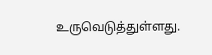உருவெடுத்துள்ளது.